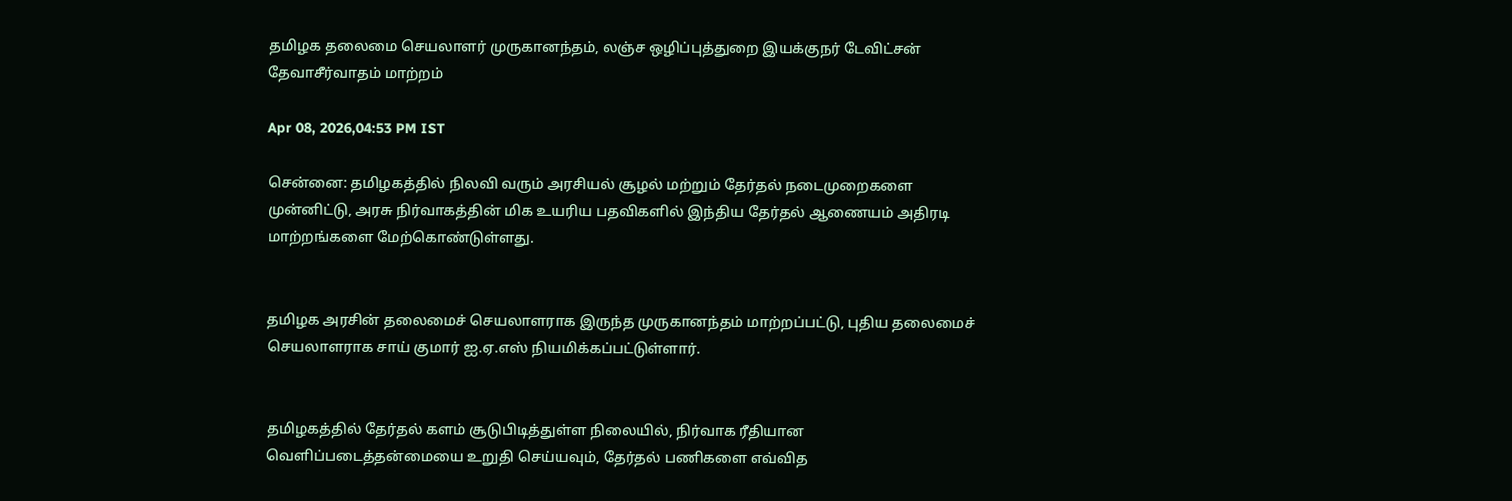தமிழக தலைமை செயலாளர் முருகானந்தம், லஞ்ச ஒழிப்புத்துறை இயக்குநர் டேவிட்சன் தேவாசீர்வாதம் மாற்றம்

Apr 08, 2026,04:53 PM IST

சென்னை: தமிழகத்தில் நிலவி வரும் அரசியல் சூழல் மற்றும் தேர்தல் நடைமுறைகளை முன்னிட்டு, அரசு நிர்வாகத்தின் மிக உயரிய பதவிகளில் இந்திய தேர்தல் ஆணையம் அதிரடி மாற்றங்களை மேற்கொண்டுள்ளது.


தமிழக அரசின் தலைமைச் செயலாளராக இருந்த முருகானந்தம் மாற்றப்பட்டு, புதிய தலைமைச் செயலாளராக சாய் குமார் ஐ.ஏ.எஸ் நியமிக்கப்பட்டுள்ளார்.


தமிழகத்தில் தேர்தல் களம் சூடுபிடித்துள்ள நிலையில், நிர்வாக ரீதியான வெளிப்படைத்தன்மையை உறுதி செய்யவும், தேர்தல் பணிகளை எவ்வித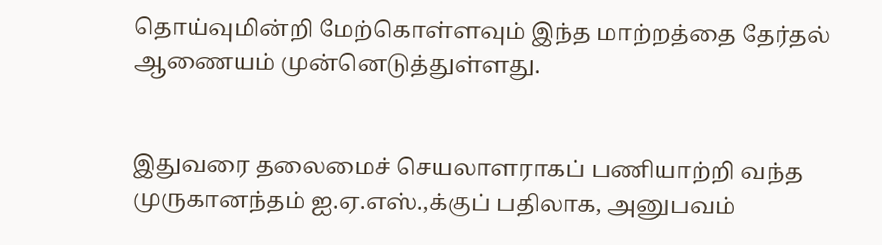தொய்வுமின்றி மேற்கொள்ளவும் இந்த மாற்றத்தை தேர்தல் ஆணையம் முன்னெடுத்துள்ளது.


இதுவரை தலைமைச் செயலாளராகப் பணியாற்றி வந்த முருகானந்தம் ஐ.ஏ.எஸ்.,க்குப் பதிலாக, அனுபவம்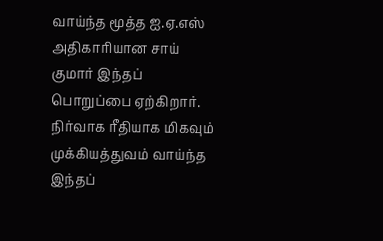வாய்ந்த மூத்த ஐ.ஏ.எஸ் அதிகாரியான சாய் குமார் இந்தப் பொறுப்பை ஏற்கிறார். நிர்வாக ரீதியாக மிகவும் முக்கியத்துவம் வாய்ந்த இந்தப்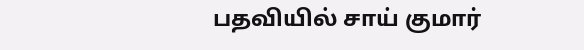பதவியில் சாய் குமார்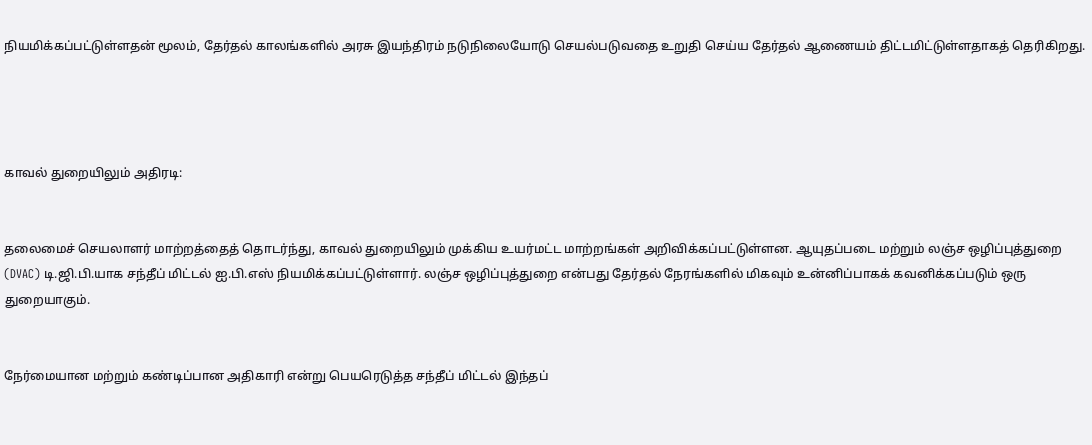நியமிக்கப்பட்டுள்ளதன் மூலம், தேர்தல் காலங்களில் அரசு இயந்திரம் நடுநிலையோடு செயல்படுவதை உறுதி செய்ய தேர்தல் ஆணையம் திட்டமிட்டுள்ளதாகத் தெரிகிறது.




காவல் துறையிலும் அதிரடி:


தலைமைச் செயலாளர் மாற்றத்தைத் தொடர்ந்து, காவல் துறையிலும் முக்கிய உயர்மட்ட மாற்றங்கள் அறிவிக்கப்பட்டுள்ளன. ஆயுதப்படை மற்றும் லஞ்ச ஒழிப்புத்துறை (DVAC) டி.ஜி.பி.யாக சந்தீப் மிட்டல் ஐ.பி.எஸ் நியமிக்கப்பட்டுள்ளார். லஞ்ச ஒழிப்புத்துறை என்பது தேர்தல் நேரங்களில் மிகவும் உன்னிப்பாகக் கவனிக்கப்படும் ஒரு துறையாகும்.


நேர்மையான மற்றும் கண்டிப்பான அதிகாரி என்று பெயரெடுத்த சந்தீப் மிட்டல் இந்தப்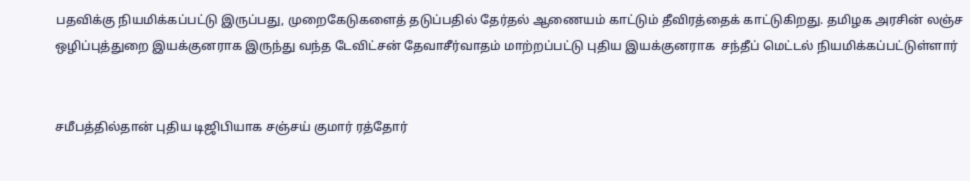பதவிக்கு நியமிக்கப்பட்டு இருப்பது, முறைகேடுகளைத் தடுப்பதில் தேர்தல் ஆணையம் காட்டும் தீவிரத்தைக் காட்டுகிறது. தமிழக அரசின் லஞ்ச ஒழிப்புத்துறை இயக்குனராக இருந்து வந்த டேவிட்சன் தேவாசீர்வாதம் மாற்றப்பட்டு புதிய இயக்குனராக  சந்தீப் மெட்டல் நியமிக்கப்பட்டுள்ளார்


சமீபத்தில்தான் புதிய டிஜிபியாக சஞ்சய் குமார் ரத்தோர்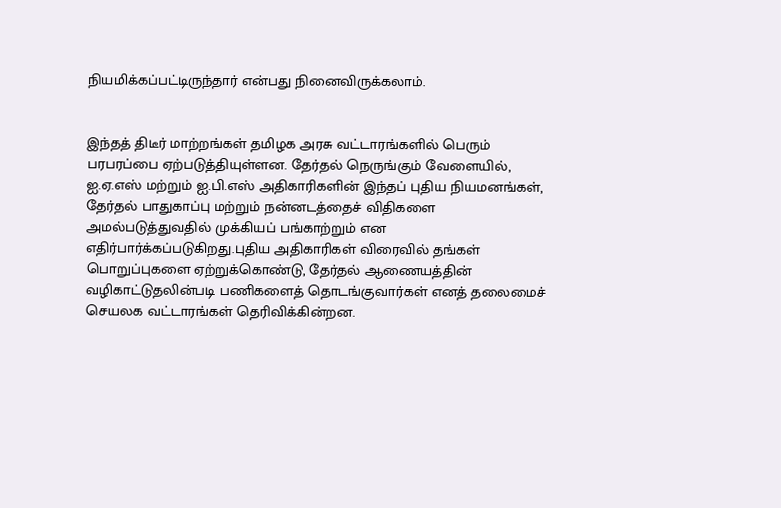நியமிக்கப்பட்டிருந்தார் என்பது நினைவிருக்கலாம்.


இந்தத் திடீர் மாற்றங்கள் தமிழக அரசு வட்டாரங்களில் பெரும் பரபரப்பை ஏற்படுத்தியுள்ளன. தேர்தல் நெருங்கும் வேளையில், ஐ.ஏ.எஸ் மற்றும் ஐ.பி.எஸ் அதிகாரிகளின் இந்தப் புதிய நியமனங்கள், தேர்தல் பாதுகாப்பு மற்றும் நன்னடத்தைச் விதிகளை அமல்படுத்துவதில் முக்கியப் பங்காற்றும் என எதிர்பார்க்கப்படுகிறது.புதிய அதிகாரிகள் விரைவில் தங்கள் பொறுப்புகளை ஏற்றுக்கொண்டு, தேர்தல் ஆணையத்தின் வழிகாட்டுதலின்படி பணிகளைத் தொடங்குவார்கள் எனத் தலைமைச் செயலக வட்டாரங்கள் தெரிவிக்கின்றன.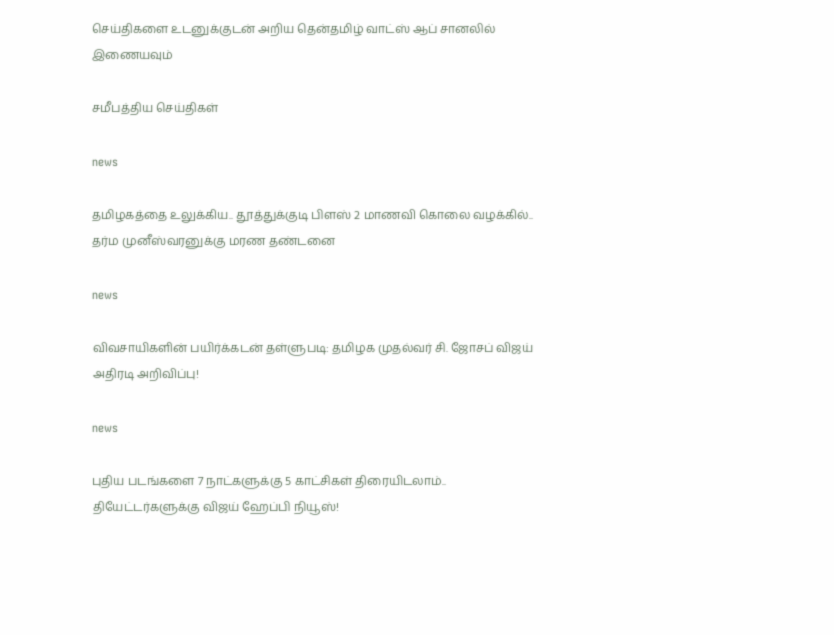செய்திகளை உடனுக்குடன் அறிய தென்தமிழ் வாட்ஸ் ஆப் சானலில் இணையவும்

சமீபத்திய செய்திகள்

news

தமிழகத்தை உலுக்கிய.. தூத்துக்குடி பிளஸ் 2 மாணவி கொலை வழக்கில்.. தர்ம முனீஸ்வரனுக்கு மரண தண்டனை

news

விவசாயிகளின் பயிர்க்கடன் தள்ளுபடி: தமிழக முதல்வர் சி. ஜோசப் விஜய் அதிரடி அறிவிப்பு!

news

புதிய படங்களை 7 நாட்களுக்கு 5 காட்சிகள் திரையிடலாம்.. தியேட்டர்களுக்கு விஜய் ஹேப்பி நியூஸ்!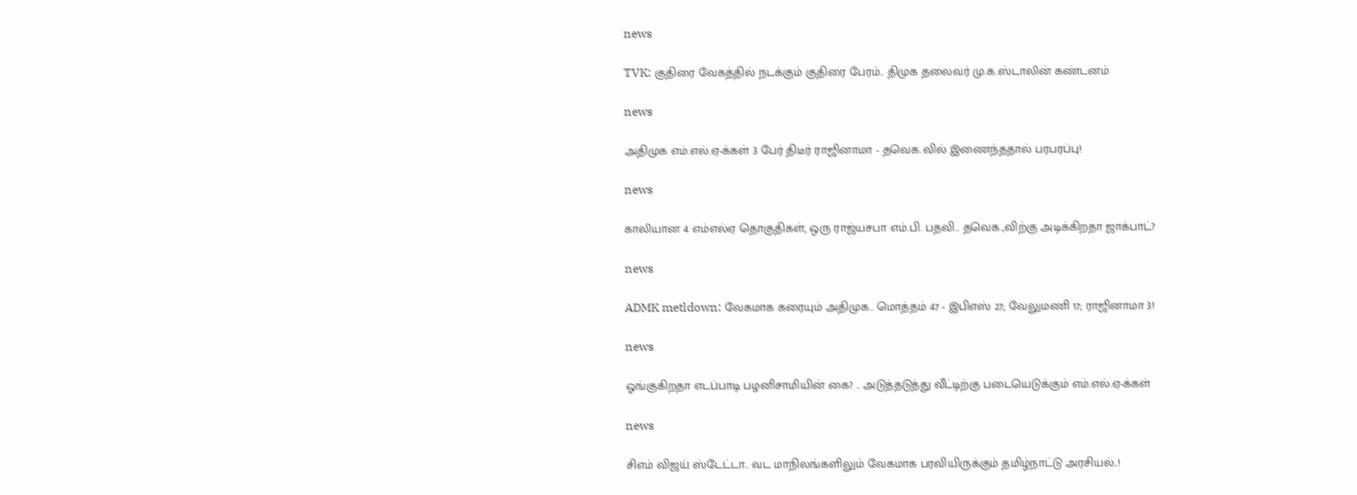news

TVK: குதிரை வேகத்தில் நடக்கும் குதிரை பேரம்.. திமுக தலைவர் மு.க.ஸ்டாலின் கண்டனம்

news

அதிமுக எம்.எல்.ஏ-க்கள் 3 பேர் திடீர் ராஜினாமா - தவெக.வில் இணைந்ததால் பரபரப்பு!

news

காலியான 4 எம்எல்ஏ தொகுதிகள், ஒரு ராஜ்யசபா எம்.பி. பதவி.. தவெக.,விற்கு அடிக்கிறதா ஜாக்பாட்?

news

ADMK metldown: வேகமாக கரையும் அதிமுக.. மொத்தம் 47 - இபிஎஸ் 27; வேலுமணி 17; ராஜினாமா 3!

news

ஓங்குகிறதா எடப்பாடி பழனிசாமியின் கை? .. அடுத்தடுத்து வீட்டிற்கு படையெடுக்கும் எம்.எல்.ஏ-க்கள்

news

சிஎம் விஜய் ஸ்டேட்டா.. வட மாநிலங்களிலும் வேகமாக பரவியிருக்கும் தமிழ்நாட்டு அரசியல்..!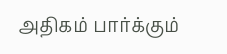அதிகம் பார்க்கும்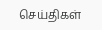செய்திகள்